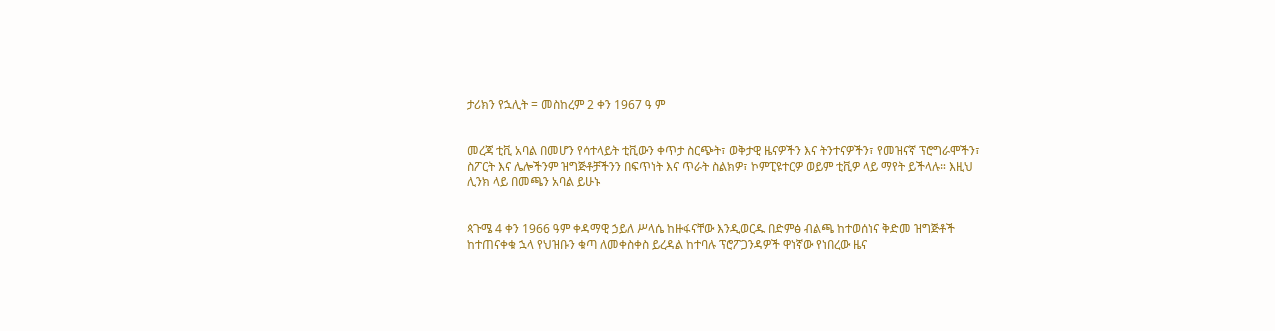ታሪክን የኋሊት = መስከረም 2 ቀን 1967 ዓ ም


መረጃ ቲቪ አባል በመሆን የሳተላይት ቲቪውን ቀጥታ ስርጭት፣ ወቅታዊ ዜናዎችን እና ትንተናዎችን፣ የመዝናኛ ፕሮግራሞችን፣ ስፖርት እና ሌሎችንም ዝግጅቶቻችንን በፍጥነት እና ጥራት ስልክዎ፣ ኮምፒዩተርዎ ወይም ቲቪዎ ላይ ማየት ይችላሉ። እዚህ ሊንክ ላይ በመጫን አባል ይሁኑ


ጳጉሜ 4 ቀን 1966 ዓም ቀዳማዊ ኃይለ ሥላሴ ከዙፋናቸው እንዲወርዱ በድምፅ ብልጫ ከተወሰነና ቅድመ ዝግጅቶች ከተጠናቀቁ ኋላ የህዝቡን ቁጣ ለመቀስቀስ ይረዳል ከተባሉ ፕሮፖጋንዳዎች ዋነኛው የነበረው ዜና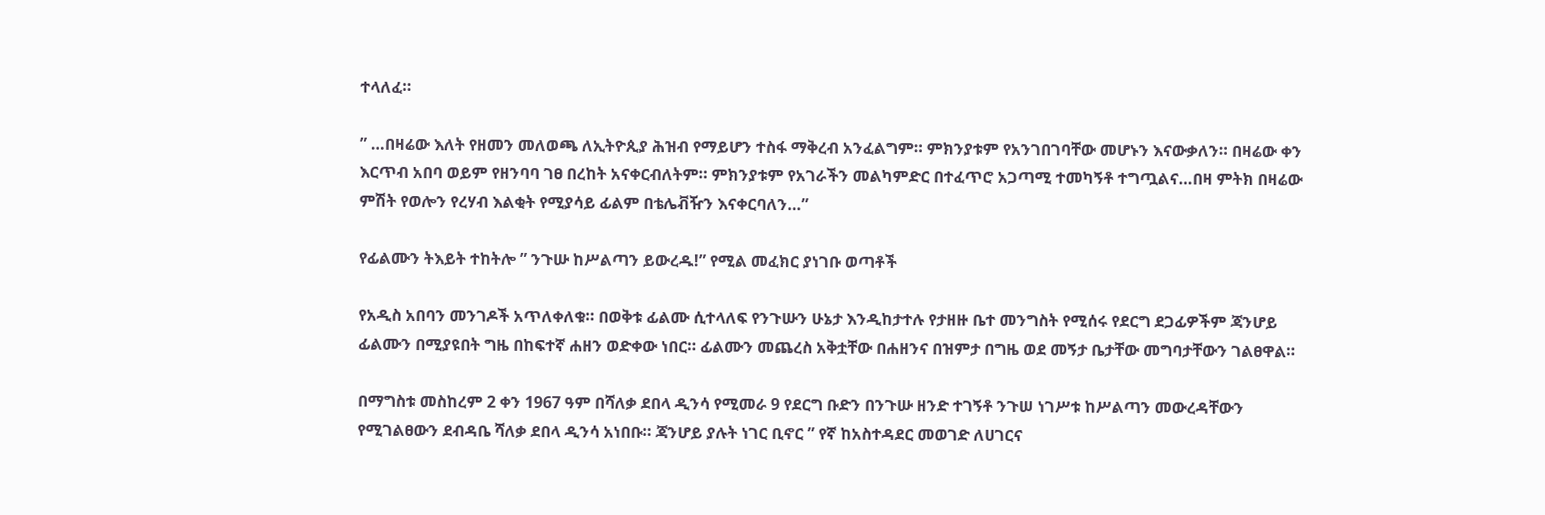ተላለፈ።

” …በዛሬው እለት የዘመን መለወጫ ለኢትዮጲያ ሕዝብ የማይሆን ተስፋ ማቅረብ አንፈልግም። ምክንያቱም የአንገበገባቸው መሆኑን እናውቃለን። በዛሬው ቀን እርጥብ አበባ ወይም የዘንባባ ገፀ በረከት አናቀርብለትም። ምክንያቱም የአገራችን መልካምድር በተፈጥሮ አጋጣሚ ተመካኝቶ ተግጧልና…በዛ ምትክ በዛሬው ምሽት የወሎን የረሃብ እልቂት የሚያሳይ ፊልም በቴሌቭዥን እናቀርባለን…”

የፊልሙን ትእይት ተከትሎ ” ንጉሡ ከሥልጣን ይውረዱ!” የሚል መፈክር ያነገቡ ወጣቶች

የአዲስ አበባን መንገዶች አጥለቀለቁ። በወቅቱ ፊልሙ ሲተላለፍ የንጉሡን ሁኔታ እንዲከታተሉ የታዘዙ ቤተ መንግስት የሚሰሩ የደርግ ደጋፊዎችም ጃንሆይ ፊልሙን በሚያዩበት ግዜ በከፍተኛ ሐዘን ወድቀው ነበር። ፊልሙን መጨረስ አቅቷቸው በሐዘንና በዝምታ በግዜ ወደ መኝታ ቤታቸው መግባታቸውን ገልፀዋል።

በማግስቱ መስከረም 2 ቀን 1967 ዓም በሻለቃ ደበላ ዲንሳ የሚመራ 9 የደርግ ቡድን በንጉሡ ዘንድ ተገኝቶ ንጉሠ ነገሥቱ ከሥልጣን መውረዳቸውን የሚገልፀውን ደብዳቤ ሻለቃ ደበላ ዲንሳ አነበቡ። ጃንሆይ ያሉት ነገር ቢኖር ” የኛ ከአስተዳደር መወገድ ለሀገርና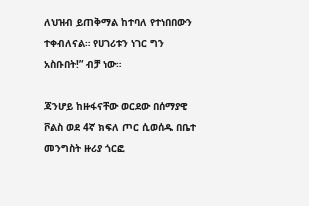ለህዝብ ይጠቅማል ከተባለ የተነበበውን ተቀብለናል። የሀገሪቱን ነገር ግን አስቡበት!” ብቻ ነው።

ጃንሆይ ከዙፋናቸው ወርደው በሰማያዊ ቮልስ ወደ 4ኛ ክፍለ ጦር ሲወሰዱ በቤተ መንግስት ዙሪያ ጎርፎ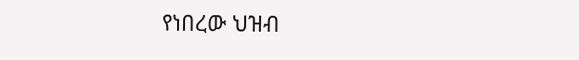የነበረው ህዝብ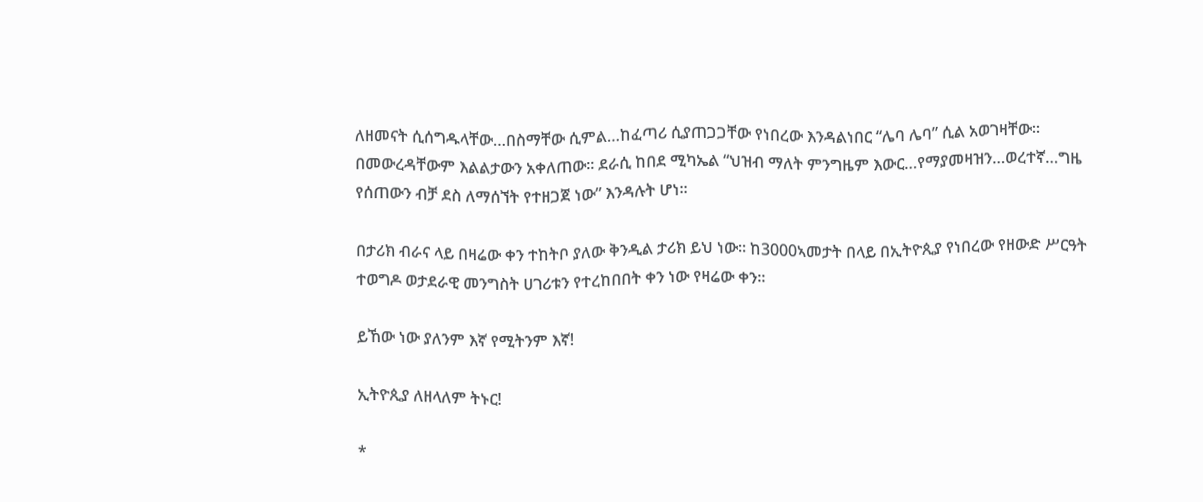ለዘመናት ሲሰግዱላቸው…በስማቸው ሲምል…ከፈጣሪ ሲያጠጋጋቸው የነበረው እንዳልነበር “ሌባ ሌባ” ሲል አወገዛቸው። በመውረዳቸውም እልልታውን አቀለጠው። ደራሲ ከበደ ሚካኤል “ህዝብ ማለት ምንግዜም እውር…የማያመዛዝን…ወረተኛ…ግዜ የሰጠውን ብቻ ደስ ለማሰኘት የተዘጋጀ ነው” እንዳሉት ሆነ።

በታሪክ ብራና ላይ በዛሬው ቀን ተከትቦ ያለው ቅንዲል ታሪክ ይህ ነው። ከ3000ኣመታት በላይ በኢትዮጲያ የነበረው የዘውድ ሥርዓት ተወግዶ ወታደራዊ መንግስት ሀገሪቱን የተረከበበት ቀን ነው የዛሬው ቀን።

ይኸው ነው ያለንም እኛ የሚትንም እኛ!

ኢትዮጲያ ለዘላለም ትኑር!

*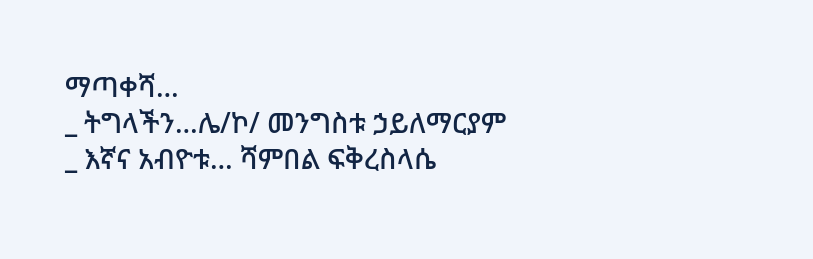ማጣቀሻ…
_ ትግላችን…ሌ/ኮ/ መንግስቱ ኃይለማርያም
_ እኛና አብዮቱ… ሻምበል ፍቅረስላሴ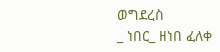ወግደረስ
_ ነበር_ ዘነበ ፈለቀ